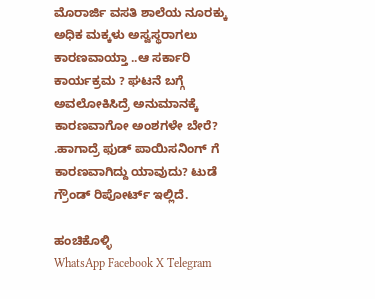ಮೊರಾರ್ಜಿ ವಸತಿ ಶಾಲೆಯ ನೂರಕ್ಕು ಅಧಿಕ ಮಕ್ಕಳು ಅಸ್ವಸ್ಥರಾಗಲು ಕಾರಣವಾಯ್ತಾ ..ಆ ಸರ್ಕಾರಿ ಕಾರ್ಯಕ್ರಮ ? ಘಟನೆ ಬಗ್ಗೆ ಅವಲೋಕಿಸಿದ್ರೆ ಅನುಮಾನಕ್ಕೆ ಕಾರಣವಾಗೋ ಅಂಶಗಳೇ ಬೇರೆ? .ಹಾಗಾದ್ರೆ ಫುಡ್ ಪಾಯಿಸನಿಂಗ್ ಗೆ ಕಾರಣವಾಗಿದ್ದು ಯಾವುದು? ಟುಡೆ ಗ್ರೌಂಡ್ ರಿಪೋರ್ಟ್ ಇಲ್ಲಿದೆ.

ಹಂಚಿಕೊಳ್ಳಿ
WhatsApp Facebook X Telegram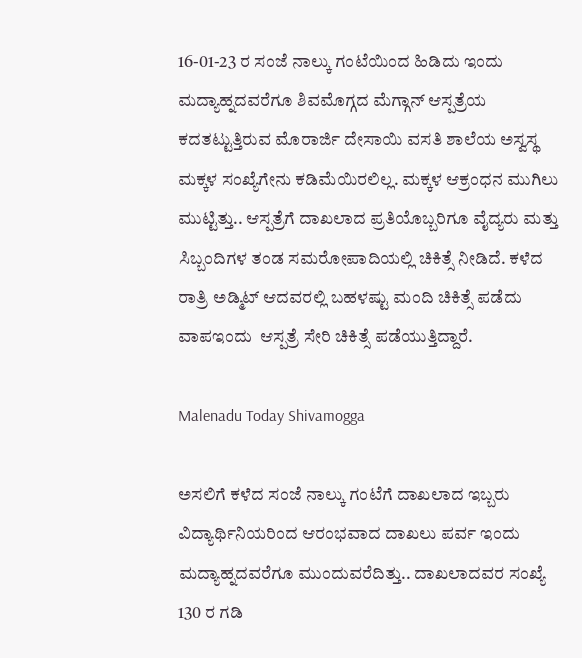16-01-23 ರ ಸಂಜೆ ನಾಲ್ಕು ಗಂಟೆಯಿಂದ ಹಿಡಿದು ಇಂದು ಮದ್ಯಾಹ್ನದವರೆಗೂ ಶಿವಮೊಗ್ಗದ ಮೆಗ್ಗಾನ್ ಆಸ್ಪತ್ರೆಯ ಕದತಟ್ಟುತ್ತಿರುವ ಮೊರಾರ್ಜಿ ದೇಸಾಯಿ ವಸತಿ ಶಾಲೆಯ ಅಸ್ವಸ್ಥ ಮಕ್ಕಳ ಸಂಖ್ಯೆಗೇನು ಕಡಿಮೆಯಿರಲಿಲ್ಲ. ಮಕ್ಕಳ ಆಕ್ರಂಧನ ಮುಗಿಲು ಮುಟ್ಟಿತ್ತು.. ಆಸ್ಪತ್ರೆಗೆ ದಾಖಲಾದ ಪ್ರತಿಯೊಬ್ಬರಿಗೂ ವೈದ್ಯರು ಮತ್ತು ಸಿಬ್ಬಂದಿಗಳ ತಂಡ ಸಮರೋಪಾದಿಯಲ್ಲಿ ಚಿಕಿತ್ಸೆ ನೀಡಿದೆ. ಕಳೆದ ರಾತ್ರಿ ಅಡ್ಮಿಟ್ ಆದವರಲ್ಲಿ ಬಹಳಷ್ಟು ಮಂದಿ ಚಿಕಿತ್ಸೆ ಪಡೆದು ವಾಪಇಂದು  ಆಸ್ಪತ್ರೆ ಸೇರಿ ಚಿಕಿತ್ಸೆ ಪಡೆಯುತ್ತಿದ್ದಾರೆ.

Malenadu Today Shivamogga

ಅಸಲಿಗೆ ಕಳೆದ ಸಂಜೆ ನಾಲ್ಕು ಗಂಟೆಗೆ ದಾಖಲಾದ ಇಬ್ಬರು ವಿದ್ಯಾರ್ಥಿನಿಯರಿಂದ ಆರಂಭವಾದ ದಾಖಲು ಪರ್ವ ಇಂದು ಮದ್ಯಾಹ್ನದವರೆಗೂ ಮುಂದುವರೆದಿತ್ತು.. ದಾಖಲಾದವರ ಸಂಖ್ಯೆ 130 ರ ಗಡಿ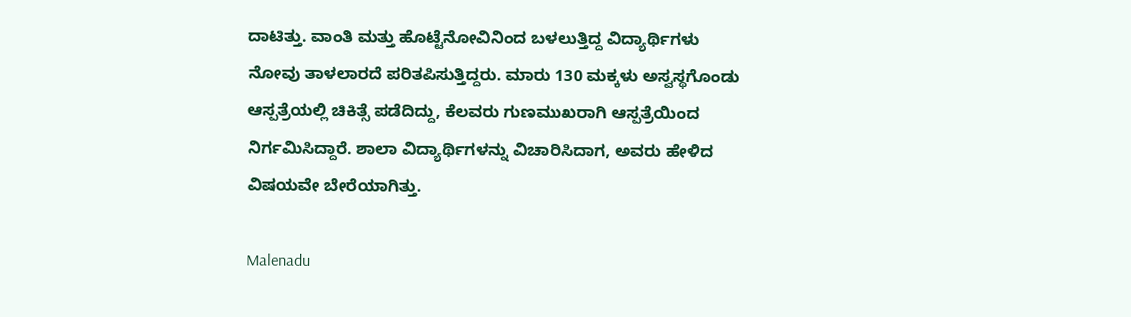ದಾಟಿತ್ತು. ವಾಂತಿ ಮತ್ತು ಹೊಟ್ಟೆನೋವಿನಿಂದ ಬಳಲುತ್ತಿದ್ದ ವಿದ್ಯಾರ್ಥಿಗಳು ನೋವು ತಾಳಲಾರದೆ ಪರಿತಪಿಸುತ್ತಿದ್ದರು. ಮಾರು 130 ಮಕ್ಕಳು ಅಸ್ವಸ್ಥಗೊಂಡು ಆಸ್ಪತ್ರೆಯಲ್ಲಿ ಚಿಕಿತ್ಸೆ ಪಡೆದಿದ್ದು, ಕೆಲವರು ಗುಣಮುಖರಾಗಿ ಆಸ್ಪತ್ರೆಯಿಂದ ನಿರ್ಗಮಿಸಿದ್ದಾರೆ. ಶಾಲಾ ವಿದ್ಯಾರ್ಥಿಗಳನ್ನು ವಿಚಾರಿಸಿದಾಗ, ಅವರು ಹೇಳಿದ ವಿಷಯವೇ ಬೇರೆಯಾಗಿತ್ತು.

Malenadu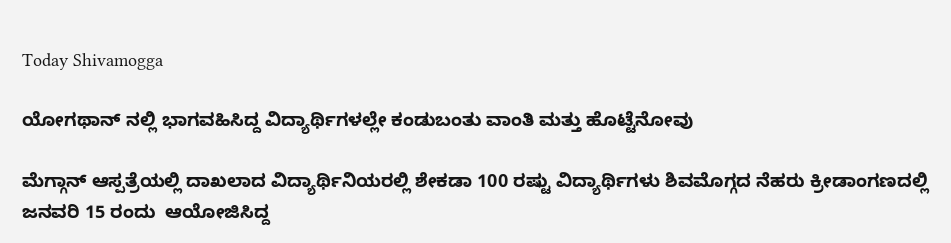Today Shivamogga

ಯೋಗಥಾನ್ ನಲ್ಲಿ ಭಾಗವಹಿಸಿದ್ದ ವಿದ್ಯಾರ್ಥಿಗಳಲ್ಲೇ ಕಂಡುಬಂತು ವಾಂತಿ ಮತ್ತು ಹೊಟ್ಟೆನೋವು

ಮೆಗ್ಗಾನ್ ಆಸ್ಪತ್ರೆಯಲ್ಲಿ ದಾಖಲಾದ ವಿದ್ಯಾರ್ಥಿನಿಯರಲ್ಲಿ ಶೇಕಡಾ 100 ರಷ್ಟು ವಿದ್ಯಾರ್ಥಿಗಳು ಶಿವಮೊಗ್ಗದ ನೆಹರು ಕ್ರೀಡಾಂಗಣದಲ್ಲಿ ಜನವರಿ 15 ರಂದು  ಆಯೋಜಿಸಿದ್ದ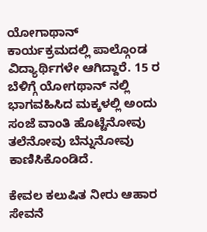ಯೋಗಾಥಾನ್ ಕಾರ್ಯಕ್ರಮದಲ್ಲಿ ಪಾಲ್ಗೊಂಡ ವಿದ್ಯಾರ್ಥಿಗಳೇ ಆಗಿದ್ದಾರೆ. 15 ರ ಬೆಳಿಗ್ಗೆ ಯೋಗಥಾನ್ ನಲ್ಲಿ ಭಾಗವಹಿಸಿದ ಮಕ್ಕಳಲ್ಲಿ ಅಂದು ಸಂಜೆ ವಾಂತಿ ಹೊಟ್ಟೆನೋವು ತಲೆನೋವು ಬೆನ್ನುನೋವು ಕಾಣಿಸಿಕೊಂಡಿದೆ.

ಕೇವಲ ಕಲುಷಿತ ನೀರು ಆಹಾರ ಸೇವನೆ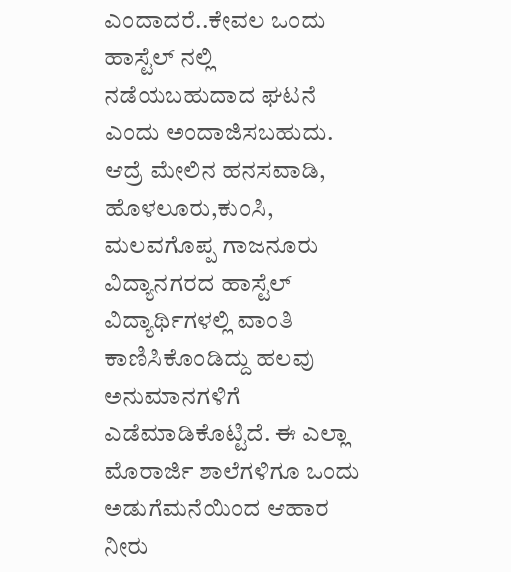ಎಂದಾದರೆ..ಕೇವಲ ಒಂದು ಹಾಸ್ಟೆಲ್ ನಲ್ಲಿ ನಡೆಯಬಹುದಾದ ಘಟನೆ ಎಂದು ಅಂದಾಜಿಸಬಹುದು. ಆದ್ರೆ ಮೇಲಿನ ಹನಸವಾಡಿ, ಹೊಳಲೂರು,ಕುಂಸಿ, ಮಲವಗೊಪ್ಪ ಗಾಜನೂರು ವಿದ್ಯಾನಗರದ ಹಾಸ್ಟೆಲ್ ವಿದ್ಯಾರ್ಥಿಗಳಲ್ಲಿ ವಾಂತಿ ಕಾಣಿಸಿಕೊಂಡಿದ್ದು ಹಲವು ಅನುಮಾನಗಳಿಗೆ ಎಡೆಮಾಡಿಕೊಟ್ಟಿದೆ. ಈ ಎಲ್ಲಾ ಮೊರಾರ್ಜಿ ಶಾಲೆಗಳಿಗೂ ಒಂದು ಅಡುಗೆಮನೆಯಿಂದ ಆಹಾರ ನೀರು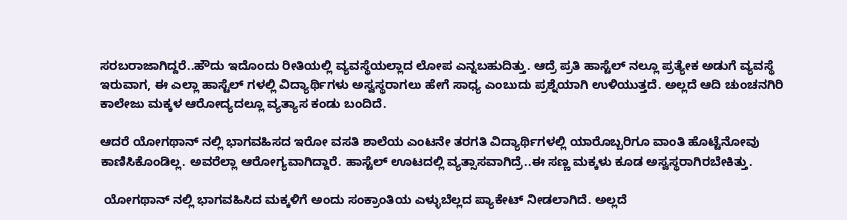ಸರಬರಾಜಾಗಿದ್ದರೆ..ಹೌದು ಇದೊಂದು ರೀತಿಯಲ್ಲಿ ವ್ಯವಸ್ಥೆಯಲ್ಲಾದ ಲೋಪ ಎನ್ನಬಹುದಿತ್ತು. ಆದ್ರೆ ಪ್ರತಿ ಹಾಸ್ಟೆಲ್ ನಲ್ಲೂ ಪ್ರತ್ಯೇಕ ಅಡುಗೆ ವ್ಯವಸ್ಥೆ ಇರುವಾಗ, ಈ ಎಲ್ಲಾ ಹಾಸ್ಟೆಲ್ ಗಳಲ್ಲಿ ವಿದ್ಯಾರ್ಥಿಗಳು ಅಸ್ವಸ್ಥರಾಗಲು ಹೇಗೆ ಸಾಧ್ಯ ಎಂಬುದು ಪ್ರಶ್ನೆಯಾಗಿ ಉಳಿಯುತ್ತದೆ. ಅಲ್ಲದೆ ಆದಿ ಚುಂಚನಗಿರಿ ಕಾಲೇಜು ಮಕ್ಕಳ ಆರೋದ್ಯದಲ್ಲೂ ವ್ಯತ್ಯಾಸ ಕಂಡು ಬಂದಿದೆ.

ಆದರೆ ಯೋಗಥಾನ್ ನಲ್ಲಿ ಭಾಗವಹಿಸದ ಇರೋ ವಸತಿ ಶಾಲೆಯ ಎಂಟನೇ ತರಗತಿ ವಿದ್ಯಾರ್ಥಿಗಳಲ್ಲಿ ಯಾರೊಬ್ಬರಿಗೂ ವಾಂತಿ ಹೊಟ್ಟೆನೋವು ಕಾಣಿಸಿಕೊಂಡಿಲ್ಲ. ಅವರೆಲ್ಲಾ ಆರೋಗ್ಯವಾಗಿದ್ದಾರೆ. ಹಾಸ್ಟೆಲ್ ಊಟದಲ್ಲಿ ವ್ಯತ್ಸಾಸವಾಗಿದ್ರೆ..ಈ ಸಣ್ಣ ಮಕ್ಕಳು ಕೂಡ ಅಸ್ವಸ್ಥರಾಗಿರಬೇಕಿತ್ತು.

 ಯೋಗಥಾನ್ ನಲ್ಲಿ ಭಾಗವಹಿಸಿದ ಮಕ್ಕಳಿಗೆ ಅಂದು ಸಂಕ್ರಾಂತಿಯ ಎಳ್ಳುಬೆಲ್ಲದ ಪ್ಯಾಕೇಟ್ ನೀಡಲಾಗಿದೆ. ಅಲ್ಲದೆ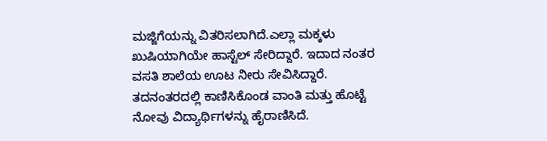ಮಜ್ಜಿಗೆಯನ್ನು ವಿತರಿಸಲಾಗಿದೆ.ಎಲ್ಲಾ ಮಕ್ಕಳು ಖುಷಿಯಾಗಿಯೇ ಹಾಸ್ಟೆಲ್ ಸೇರಿದ್ದಾರೆ. ಇದಾದ ನಂತರ ವಸತಿ ಶಾಲೆಯ ಊಟ ನೀರು ಸೇವಿಸಿದ್ದಾರೆ. ತದನಂತರದಲ್ಲಿ ಕಾಣಿಸಿಕೊಂಡ ವಾಂತಿ ಮತ್ತು ಹೊಟ್ಟೆ ನೋವು ವಿದ್ಯಾರ್ಥಿಗಳನ್ನು ಹೈರಾಣಿಸಿದೆ.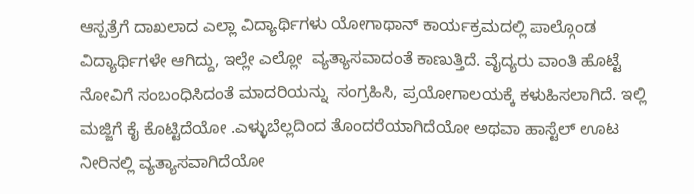ಆಸ್ಪತ್ರೆಗೆ ದಾಖಲಾದ ಎಲ್ಲಾ ವಿದ್ಯಾರ್ಥಿಗಳು ಯೋಗಾಥಾನ್ ಕಾರ್ಯಕ್ರಮದಲ್ಲಿ ಪಾಲ್ಗೊಂಡ ವಿದ್ಯಾರ್ಥಿಗಳೇ ಆಗಿದ್ದು, ಇಲ್ಲೇ ಎಲ್ಲೋ  ವ್ಯತ್ಯಾಸವಾದಂತೆ ಕಾಣುತ್ತಿದೆ. ವೈದ್ಯರು ವಾಂತಿ ಹೊಟ್ಟೆ ನೋವಿಗೆ ಸಂಬಂಧಿಸಿದಂತೆ ಮಾದರಿಯನ್ನು  ಸಂಗ್ರಹಿಸಿ, ಪ್ರಯೋಗಾಲಯಕ್ಕೆ ಕಳುಹಿಸಲಾಗಿದೆ. ಇಲ್ಲಿ ಮಜ್ಜಿಗೆ ಕೈ ಕೊಟ್ಟಿದೆಯೋ .ಎಳ್ಳುಬೆಲ್ಲದಿಂದ ತೊಂದರೆಯಾಗಿದೆಯೋ ಅಥವಾ ಹಾಸ್ಟೆಲ್ ಊಟ ನೀರಿನಲ್ಲಿ ವ್ಯತ್ಯಾಸವಾಗಿದೆಯೋ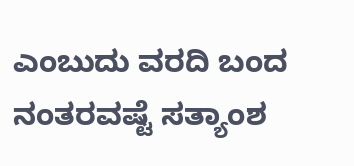ಎಂಬುದು ವರದಿ ಬಂದ ನಂತರವಷ್ಟೆ ಸತ್ಯಾಂಶ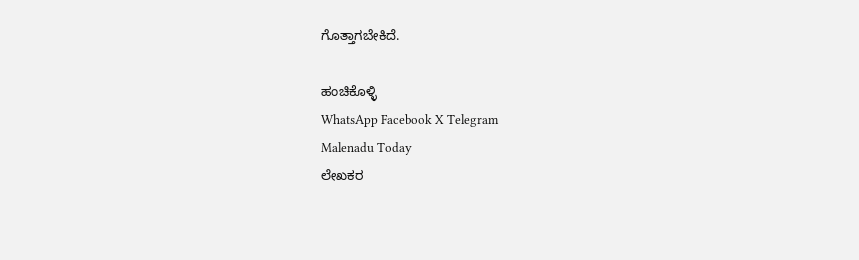ಗೊತ್ತಾಗಬೇಕಿದೆ.

ಹಂಚಿಕೊಳ್ಳಿ
WhatsApp Facebook X Telegram
Malenadu Today
ಲೇಖಕರ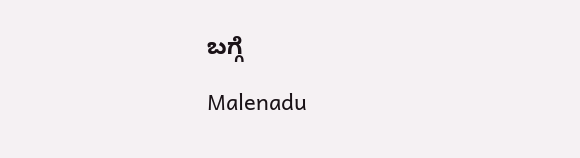ಬಗ್ಗೆ

Malenadu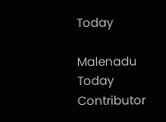Today

Malenadu Today Contributor